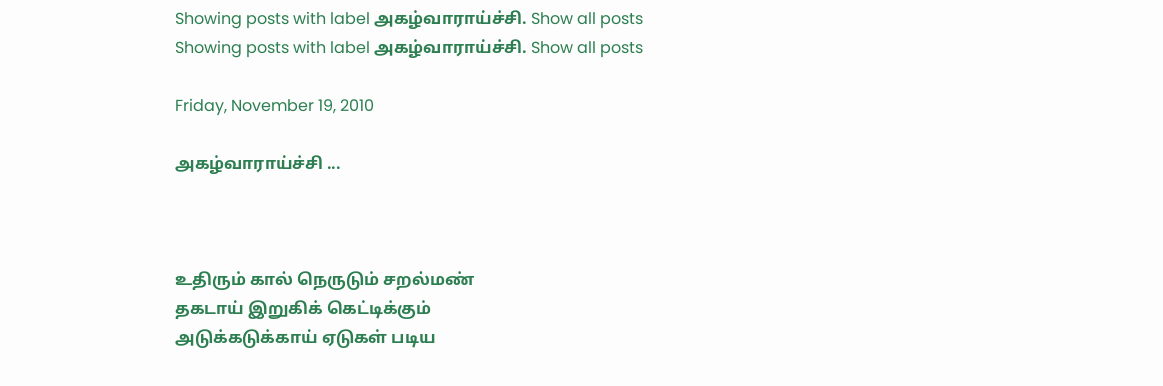Showing posts with label அகழ்வாராய்ச்சி. Show all posts
Showing posts with label அகழ்வாராய்ச்சி. Show all posts

Friday, November 19, 2010

அகழ்வாராய்ச்சி ...



உதிரும் கால் நெருடும் சறல்மண்
தகடாய் இறுகிக் கெட்டிக்கும்
அடுக்கடுக்காய் ஏடுகள் படிய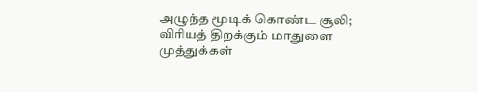அழுந்த மூடிக் கொண்ட சூலி;
விரியத் திறக்கும் மாதுளை முத்துக்கள்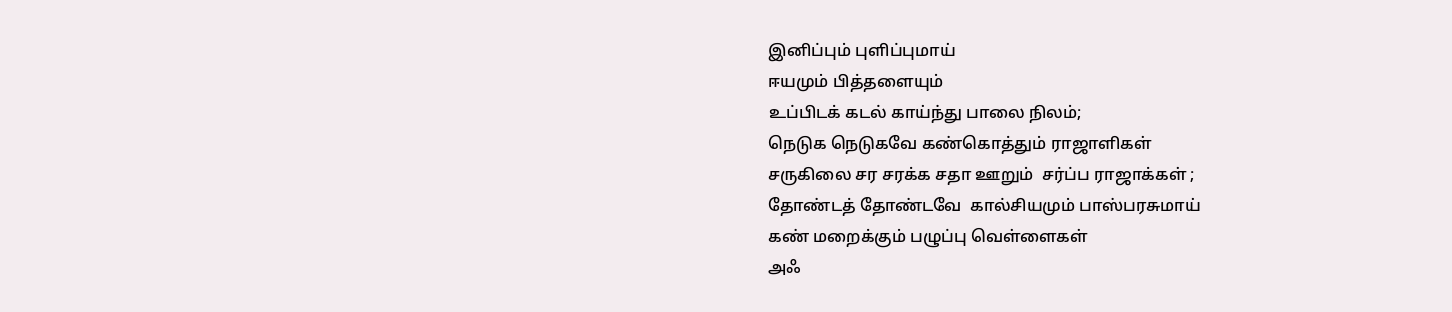இனிப்பும் புளிப்புமாய்
ஈயமும் பித்தளையும்
உப்பிடக் கடல் காய்ந்து பாலை நிலம்;
நெடுக நெடுகவே கண்கொத்தும் ராஜாளிகள்
சருகிலை சர சரக்க சதா ஊறும்  சர்ப்ப ராஜாக்கள் ;
தோண்டத் தோண்டவே  கால்சியமும் பாஸ்பரசுமாய்
கண் மறைக்கும் பழுப்பு வெள்ளைகள்
அஃ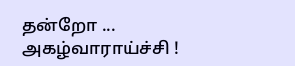தன்றோ ...
அகழ்வாராய்ச்சி !